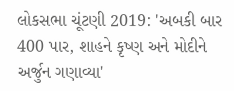લોકસભા ચૂંટણી 2019: 'અબકી બાર 400 પાર, શાહને કૃષ્ણ અને મોદીને અર્જુન ગણાવ્યા'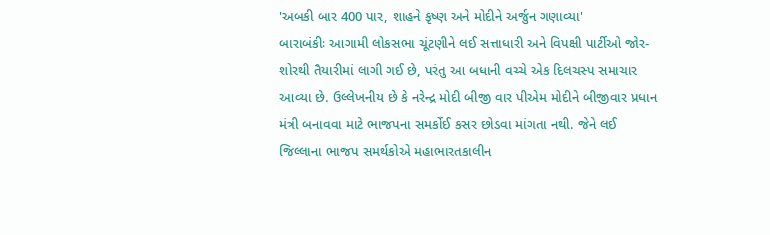'અબકી બાર 400 પાર, શાહને કૃષ્ણ અને મોદીને અર્જુન ગણાવ્યા'
બારાબંકીઃ આગામી લોકસભા ચૂંટણીને લઈ સત્તાધારી અને વિપક્ષી પાર્ટીઓ જોર-શોરથી તૈયારીમાં લાગી ગઈ છે, પરંતુ આ બધાની વચ્ચે એક દિલચસ્પ સમાચાર આવ્યા છે. ઉલ્લેખનીય છે કે નરેન્દ્ર મોદી બીજી વાર પીએમ મોદીને બીજીવાર પ્રધાન મંત્રી બનાવવા માટે ભાજપના સમર્કોઈ કસર છોડવા માંગતા નથી. જેને લઈ જિલ્લાના ભાજપ સમર્થકોએ મહાભારતકાલીન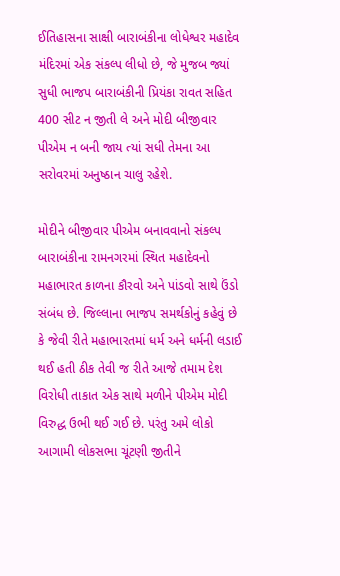ઈતિહાસના સાક્ષી બારાબંકીના લોધેશ્વર મહાદેવ મંદિરમાં એક સંકલ્પ લીધો છે, જે મુજબ જ્યાં સુધી ભાજપ બારાબંકીની પ્રિયંકા રાવત સહિત 400 સીટ ન જીતી લે અને મોદી બીજીવાર પીએમ ન બની જાય ત્યાં સધી તેમના આ સરોવરમાં અનુષ્ઠાન ચાલુ રહેશે.

મોદીને બીજીવાર પીએમ બનાવવાનો સંકલ્પ
બારાબંકીના રામનગરમાં સ્થિત મહાદેવનો મહાભારત કાળના કૌરવો અને પાંડવો સાથે ઉંડો સંબંધ છે. જિલ્લાના ભાજપ સમર્થકોનું કહેવું છે કે જેવી રીતે મહાભારતમાં ધર્મ અને ધર્મની લડાઈ થઈ હતી ઠીક તેવી જ રીતે આજે તમામ દેશ વિરોધી તાકાત એક સાથે મળીને પીએમ મોદી વિરુદ્ધ ઉભી થઈ ગઈ છે. પરંતુ અમે લોકો આગામી લોકસભા ચૂંટણી જીતીને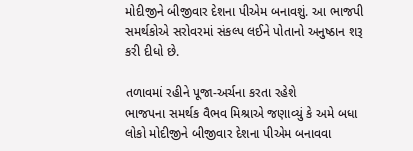મોદીજીને બીજીવાર દેશના પીએમ બનાવશું. આ ભાજપી સમર્થકોએ સરોવરમાં સંકલ્પ લઈને પોતાનો અનુષ્ઠાન શરૂ કરી દીધો છે.

તળાવમાં રહીને પૂજા-અર્ચના કરતા રહેશે
ભાજપના સમર્થક વૈભવ મિશ્રાએ જણાવ્યું કે અમે બધા લોકો મોદીજીને બીજીવાર દેશના પીએમ બનાવવા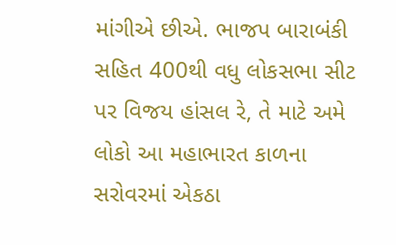માંગીએ છીએ. ભાજપ બારાબંકી સહિત 400થી વધુ લોકસભા સીટ પર વિજય હાંસલ રે, તે માટે અમે લોકો આ મહાભારત કાળના સરોવરમાં એકઠા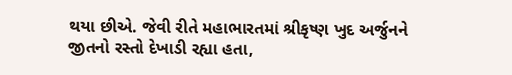થયા છીએ. જેવી રીતે મહાભારતમાં શ્રીકૃષ્ણ ખુદ અર્જુનને જીતનો રસ્તો દેખાડી રહ્યા હતા,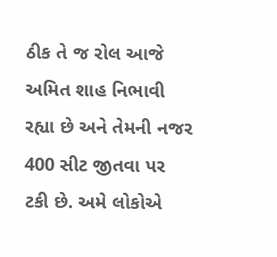ઠીક તે જ રોલ આજે અમિત શાહ નિભાવી રહ્યા છે અને તેમની નજર 400 સીટ જીતવા પર ટકી છે. અમે લોકોએ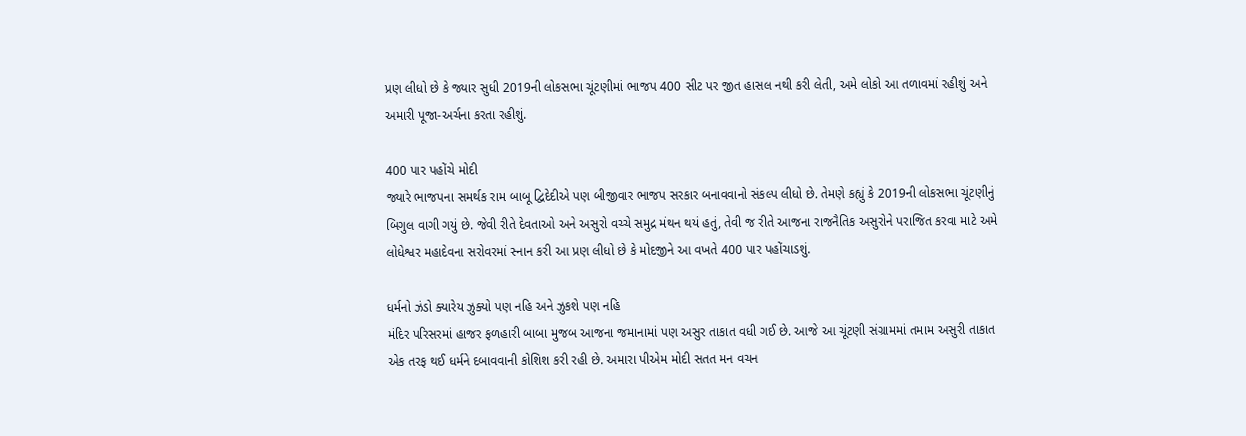પ્રણ લીધો છે કે જ્યાર સુધી 2019ની લોકસભા ચૂંટણીમાં ભાજપ 400 સીટ પર જીત હાસલ નથી કરી લેતી, અમે લોકો આ તળાવમાં રહીશું અને અમારી પૂજા-અર્ચના કરતા રહીશું.

400 પાર પહોંચે મોદી
જ્યારે ભાજપના સમર્થક રામ બાબૂ દ્વિદેદીએ પણ બીજીવાર ભાજપ સરકાર બનાવવાનો સંકલ્પ લીધો છે. તેમણે કહ્યું કે 2019ની લોકસભા ચૂંટણીનું બિગુલ વાગી ગયું છે. જેવી રીતે દેવતાઓ અને અસુરો વચ્ચે સમુદ્ર મંથન થયં હતું, તેવી જ રીતે આજના રાજનૈતિક અસુરોને પરાજિત કરવા માટે અમે લોધેશ્વર મહાદેવના સરોવરમાં સ્નાન કરી આ પ્રણ લીધો છે કે મોદજીને આ વખતે 400 પાર પહોંચાડશું.

ધર્મનો ઝંડો ક્યારેય ઝુક્યો પણ નહિ અને ઝુકશે પણ નહિ
મંદિર પરિસરમાં હાજર ફળહારી બાબા મુજબ આજના જમાનામાં પણ અસુર તાકાત વધી ગઈ છે. આજે આ ચૂંટણી સંગ્રામમાં તમામ અસુરી તાકાત એક તરફ થઈ ધર્મને દબાવવાની કોશિશ કરી રહી છે. અમારા પીએમ મોદી સતત મન વચન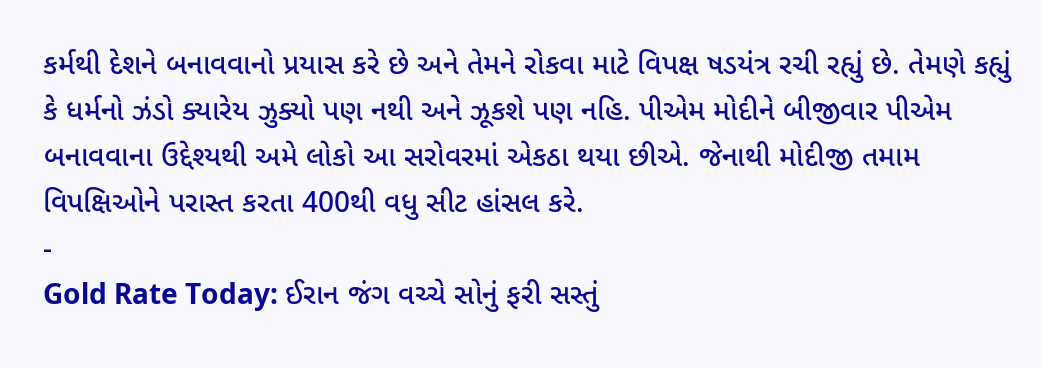કર્મથી દેશને બનાવવાનો પ્રયાસ કરે છે અને તેમને રોકવા માટે વિપક્ષ ષડયંત્ર રચી રહ્યું છે. તેમણે કહ્યું કે ધર્મનો ઝંડો ક્યારેય ઝુક્યો પણ નથી અને ઝૂકશે પણ નહિ. પીએમ મોદીને બીજીવાર પીએમ બનાવવાના ઉદ્દેશ્યથી અમે લોકો આ સરોવરમાં એકઠા થયા છીએ. જેનાથી મોદીજી તમામ વિપક્ષિઓને પરાસ્ત કરતા 400થી વધુ સીટ હાંસલ કરે.
-
Gold Rate Today: ઈરાન જંગ વચ્ચે સોનું ફરી સસ્તું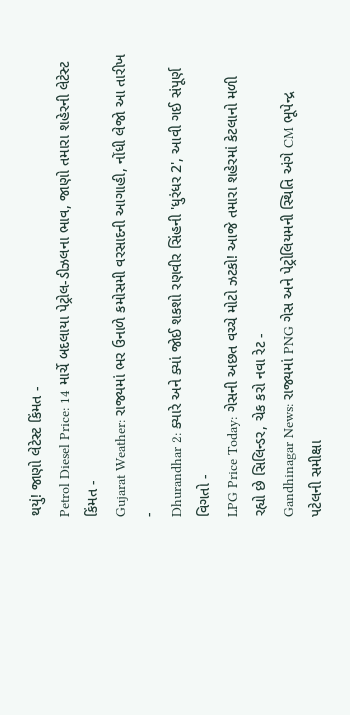થયું! જાણો લેટેસ્ટ કિંમત -
Petrol Diesel Price: 14 માર્ચે બદલાયા પેટ્રોલ-ડીઝલના ભાવ, જાણો તમારા શહેરની લેટેસ્ટ કિંમત -
Gujarat Weather: રાજ્યમાં ભર ઉનાળે કમોસમી વરસાદની આગાહી, નોંધી લેજો આ તારીખ -
Dhurandhar 2: ક્યારે અને ક્યાં જોઈ શકશો રણવીર સિંહની 'ધુરંધર 2', આવી ગઈ સંપૂર્ણ વિગતો -
LPG Price Today: ગેસની અછત વચ્ચે મોટો ઝટકો! આજે તમારા શહેરમાં કેટલાનો મળી રહ્યો છે સિલિન્ડર, ચેક કરો નવા રેટ -
Gandhinagar News: રાજ્યમાં PNG ગેસ અને પેટ્રોલિયમની સ્થિતિ અંગે CM ભૂપેન્દ્ર પટેલની સમીક્ષા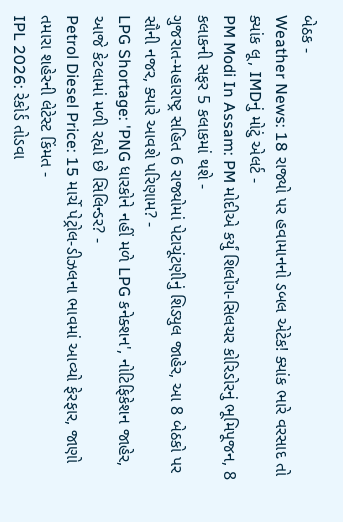બેઠક -
Weather News: 18 રાજ્યો પર હવામાનનો ડબલ એટેક! ક્યાંક ભારે વરસાદ તો ક્યાંક લૂ, IMDનું મોટું એલર્ટ -
PM Modi In Assam: PM મોદીએ કર્યું શિલોંગ-સિલચર કોરિડોરનું ભૂમિપૂજન, 8 કલાકની સફર 5 કલાકમાં થશે -
ગુજરાત-મહારાષ્ટ્ર સહિત 6 રાજ્યોમાં પેટાચૂંટણીનું શિડ્યુલ જાહેર, આ 8 બેઠકો પર સૌની નજર, ક્યારે આવશે પરિણામ? -
LPG Shortage: 'PNG ધારકોને નહીં મળે LPG કનેક્શન', નોટિફિકેશન જાહેર, આજે કેટલામાં મળી રહ્યો છે સિલિન્ડર? -
Petrol Diesel Price: 15 માર્ચે પેટ્રોલ-ડીઝલના ભાવમાં આવ્યો ફેરફાર, જાણો તમારા શહેરની લેટેસ્ટ કિંમત -
IPL 2026: રેકોર્ડ તોડવા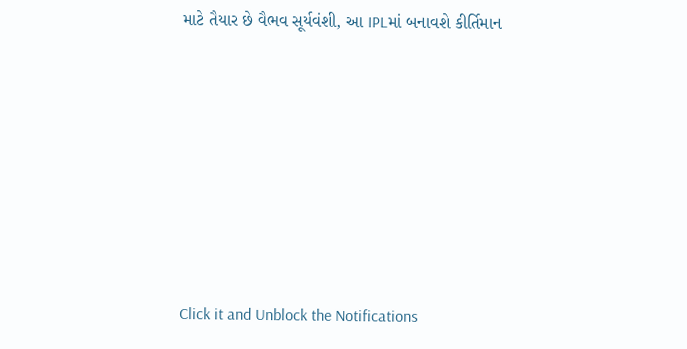માટે તૈયાર છે વૈભવ સૂર્યવંશી, આ IPLમાં બનાવશે કીર્તિમાન









Click it and Unblock the Notifications